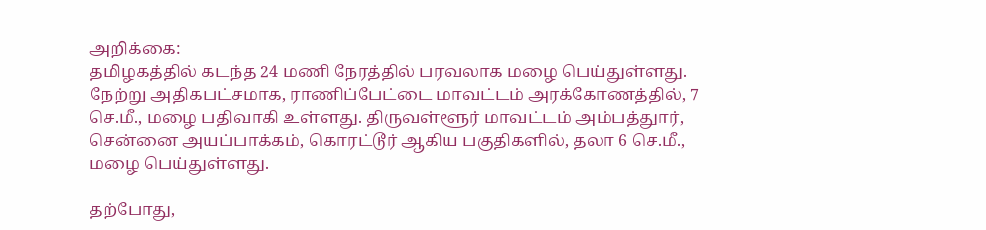அறிக்கை:
தமிழகத்தில் கடந்த 24 மணி நேரத்தில் பரவலாக மழை பெய்துள்ளது. நேற்று அதிகபட்சமாக, ராணிப்பேட்டை மாவட்டம் அரக்கோணத்தில், 7 செ.மீ., மழை பதிவாகி உள்ளது. திருவள்ளூர் மாவட்டம் அம்பத்துார், சென்னை அயப்பாக்கம், கொரட்டூர் ஆகிய பகுதிகளில், தலா 6 செ.மீ., மழை பெய்துள்ளது.

தற்போது,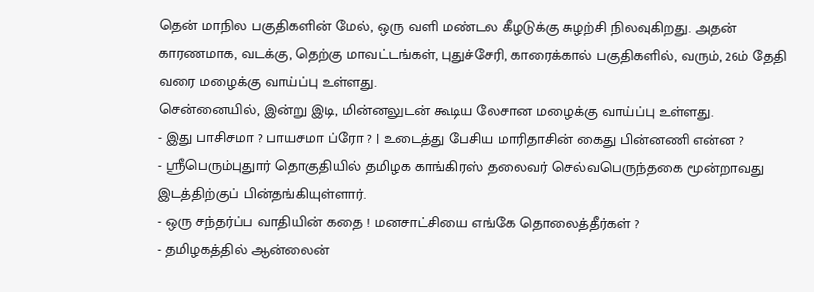தென் மாநில பகுதிகளின் மேல், ஒரு வளி மண்டல கீழடுக்கு சுழற்சி நிலவுகிறது. அதன் காரணமாக, வடக்கு, தெற்கு மாவட்டங்கள், புதுச்சேரி, காரைக்கால் பகுதிகளில், வரும், 26ம் தேதி வரை மழைக்கு வாய்ப்பு உள்ளது.
சென்னையில், இன்று இடி, மின்னலுடன் கூடிய லேசான மழைக்கு வாய்ப்பு உள்ளது.
- இது பாசிசமா ? பாயசமா ப்ரோ ? | உடைத்து பேசிய மாரிதாசின் கைது பின்னணி என்ன ?
- ஸ்ரீபெரும்புதுார் தொகுதியில் தமிழக காங்கிரஸ் தலைவர் செல்வபெருந்தகை மூன்றாவது இடத்திற்குப் பின்தங்கியுள்ளார்.
- ஒரு சந்தர்ப்ப வாதியின் கதை ! மனசாட்சியை எங்கே தொலைத்தீர்கள் ?
- தமிழகத்தில் ஆன்லைன்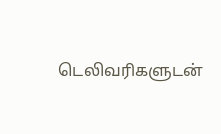டெலிவரிகளுடன்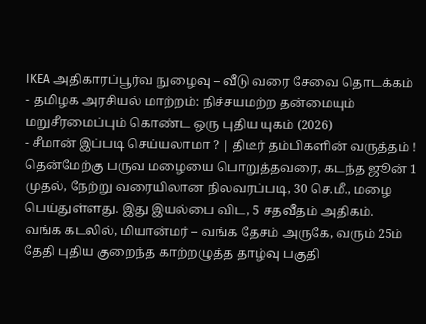IKEA அதிகாரப்பூர்வ நுழைவு – வீடு வரை சேவை தொடக்கம்
- தமிழக அரசியல் மாற்றம்: நிச்சயமற்ற தன்மையும் மறுசீரமைப்பும் கொண்ட ஒரு புதிய யுகம் (2026)
- சீமான் இப்படி செய்யலாமா ? | திடீர் தம்பிகளின் வருத்தம் !
தென்மேற்கு பருவ மழையை பொறுத்தவரை, கடந்த ஜூன் 1 முதல், நேற்று வரையிலான நிலவரப்படி, 30 செ.மீ., மழை பெய்துள்ளது. இது இயல்பை விட, 5 சதவீதம் அதிகம்.
வங்க கடலில், மியான்மர் – வங்க தேசம் அருகே, வரும் 25ம் தேதி புதிய குறைந்த காற்றழுத்த தாழ்வு பகுதி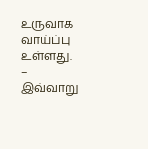உருவாக வாய்ப்பு உள்ளது. – இவ்வாறு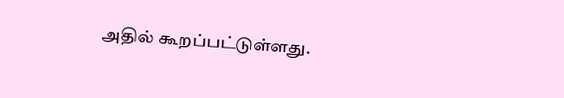அதில் கூறப்பட்டுள்ளது.